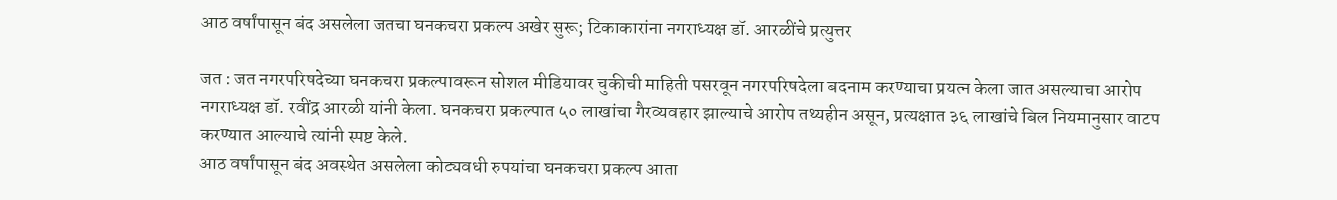आठ वर्षांपासून बंद असलेला जतचा घनकचरा प्रकल्प अखेर सुरू; टिकाकारांना नगराध्यक्ष डॉ. आरळींचे प्रत्युत्तर

जत : जत नगरपरिषदेच्या घनकचरा प्रकल्पावरून सोशल मीडियावर चुकीची माहिती पसरवून नगरपरिषदेला बदनाम करण्याचा प्रयत्न केला जात असल्याचा आरोप नगराध्यक्ष डॉ. रवींद्र आरळी यांनी केला. घनकचरा प्रकल्पात ५० लाखांचा गैरव्यवहार झाल्याचे आरोप तथ्यहीन असून, प्रत्यक्षात ३६ लाखांचे बिल नियमानुसार वाटप करण्यात आल्याचे त्यांनी स्पष्ट केले.
आठ वर्षांपासून बंद अवस्थेत असलेला कोट्यवधी रुपयांचा घनकचरा प्रकल्प आता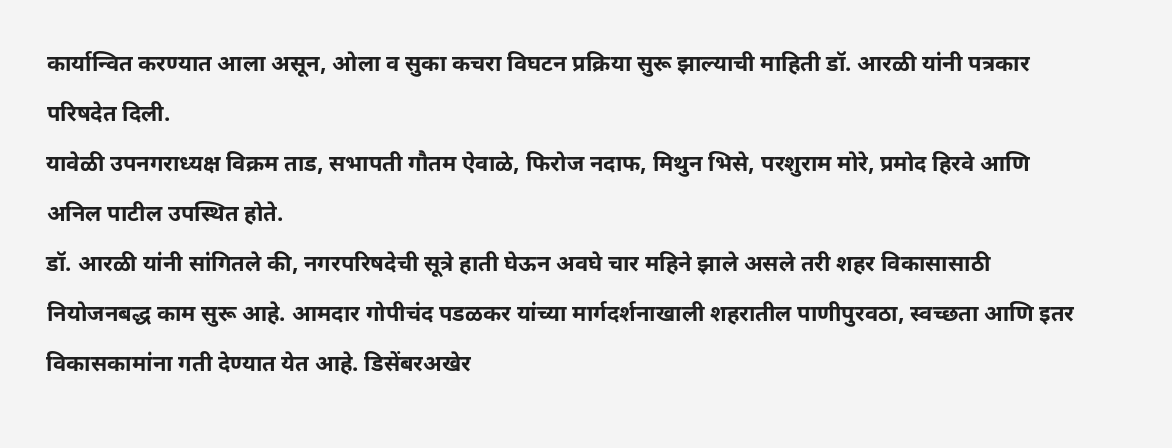कार्यान्वित करण्यात आला असून, ओला व सुका कचरा विघटन प्रक्रिया सुरू झाल्याची माहिती डॉ. आरळी यांनी पत्रकार परिषदेत दिली.
यावेळी उपनगराध्यक्ष विक्रम ताड, सभापती गौतम ऐवाळे, फिरोज नदाफ, मिथुन भिसे, परशुराम मोरे, प्रमोद हिरवे आणि अनिल पाटील उपस्थित होते.
डॉ. आरळी यांनी सांगितले की, नगरपरिषदेची सूत्रे हाती घेऊन अवघे चार महिने झाले असले तरी शहर विकासासाठी नियोजनबद्ध काम सुरू आहे. आमदार गोपीचंद पडळकर यांच्या मार्गदर्शनाखाली शहरातील पाणीपुरवठा, स्वच्छता आणि इतर विकासकामांना गती देण्यात येत आहे. डिसेंबरअखेर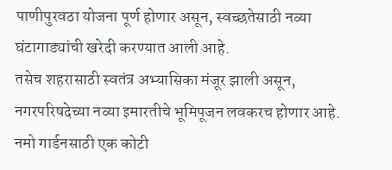पाणीपुरवठा योजना पूर्ण होणार असून, स्वच्छतेसाठी नव्या घंटागाड्यांची खरेदी करण्यात आली आहे.
तसेच शहरासाठी स्वतंत्र अभ्यासिका मंजूर झाली असून, नगरपरिषदेच्या नव्या इमारतीचे भूमिपूजन लवकरच होणार आहे. नमो गार्डनसाठी एक कोटी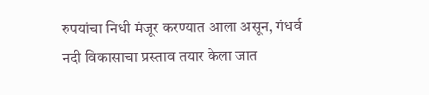रुपयांचा निधी मंजूर करण्यात आला असून, गंधर्व नदी विकासाचा प्रस्ताव तयार केला जात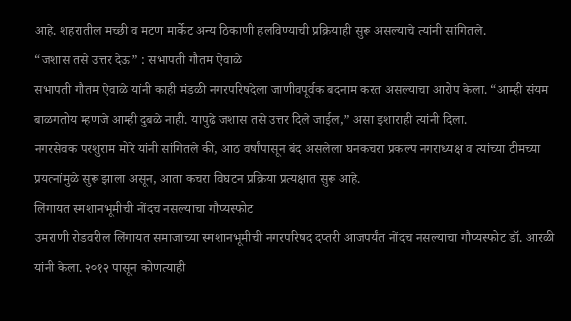आहे. शहरातील मच्छी व मटण मार्केट अन्य ठिकाणी हलविण्याची प्रक्रियाही सुरू असल्याचे त्यांनी सांगितले.
“जशास तसे उत्तर देऊ” : सभापती गौतम ऐवाळे
सभापती गौतम ऐवाळे यांनी काही मंडळी नगरपरिषदेला जाणीवपूर्वक बदनाम करत असल्याचा आरोप केला. “आम्ही संयम बाळगतोय म्हणजे आम्ही दुबळे नाही. यापुढे जशास तसे उत्तर दिले जाईल,” असा इशाराही त्यांनी दिला.
नगरसेवक परशुराम मोरे यांनी सांगितले की, आठ वर्षांपासून बंद असलेला घनकचरा प्रकल्प नगराध्यक्ष व त्यांच्या टीमच्या प्रयत्नांमुळे सुरू झाला असून, आता कचरा विघटन प्रक्रिया प्रत्यक्षात सुरू आहे.
लिंगायत स्मशानभूमीची नोंदच नसल्याचा गौप्यस्फोट
उमराणी रोडवरील लिंगायत समाजाच्या स्मशानभूमीची नगरपरिषद दप्तरी आजपर्यंत नोंदच नसल्याचा गौप्यस्फोट डॉ. आरळी यांनी केला. २०१२ पासून कोणत्याही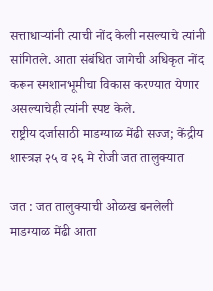सत्ताधाऱ्यांनी त्याची नोंद केली नसल्याचे त्यांनी सांगितले. आता संबंधित जागेची अधिकृत नोंद करून स्मशानभूमीचा विकास करण्यात येणार असल्याचेही त्यांनी स्पष्ट केले.
राष्ट्रीय दर्जासाठी माडग्याळ मेंढी सज्ज; केंद्रीय शास्त्रज्ञ २५ व २६ मे रोजी जत तालुक्यात

जत : जत तालुक्याची ओळख बनलेली माडग्याळ मेंढी आता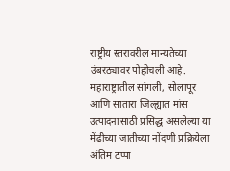राष्ट्रीय स्तरावरील मान्यतेच्या उंबरठ्यावर पोहोचली आहे. महाराष्ट्रातील सांगली, सोलापूर आणि सातारा जिल्ह्यात मांस उत्पादनासाठी प्रसिद्ध असलेल्या या मेंढीच्या जातीच्या नोंदणी प्रक्रियेला अंतिम टप्पा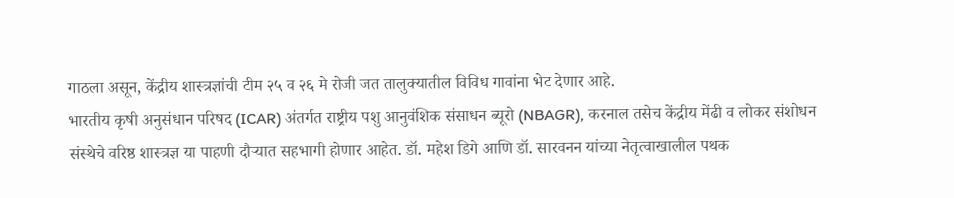गाठला असून, केंद्रीय शास्त्रज्ञांची टीम २५ व २६ मे रोजी जत तालुक्यातील विविध गावांना भेट देणार आहे.
भारतीय कृषी अनुसंधान परिषद (ICAR) अंतर्गत राष्ट्रीय पशु आनुवंशिक संसाधन ब्यूरो (NBAGR), करनाल तसेच केंद्रीय मेंढी व लोकर संशोधन संस्थेचे वरिष्ठ शास्त्रज्ञ या पाहणी दौऱ्यात सहभागी होणार आहेत. डॉ. महेश डिगे आणि डॉ. सारवनन यांच्या नेतृत्वाखालील पथक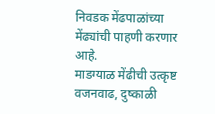निवडक मेंढपाळांच्या मेंढ्यांची पाहणी करणार आहे.
माडग्याळ मेंढीची उत्कृष्ट वजनवाढ, दुष्काळी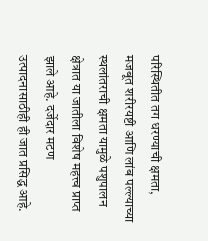परिस्थितीत तग धरण्याची क्षमता, मजबूत शरीरयष्टी आणि लांब पल्ल्याच्या स्थलांतराची क्षमता यामुळे पशुपालन क्षेत्रात या जातीला विशेष महत्त्व प्राप्त झाले आहे. दर्जेदार मटण उत्पादनासाठीही ही जात प्रसिद्ध आहे.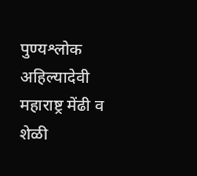पुण्यश्लोक अहिल्यादेवी महाराष्ट्र मेंढी व शेळी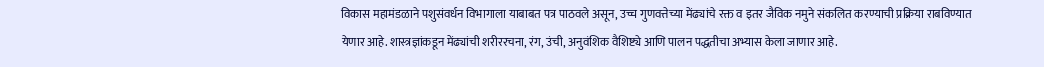विकास महामंडळाने पशुसंवर्धन विभागाला याबाबत पत्र पाठवले असून, उच्च गुणवत्तेच्या मेंढ्यांचे रक्त व इतर जैविक नमुने संकलित करण्याची प्रक्रिया राबविण्यात येणार आहे. शास्त्रज्ञांकडून मेंढ्यांची शरीररचना, रंग, उंची, अनुवंशिक वैशिष्ट्ये आणि पालन पद्धतीचा अभ्यास केला जाणार आहे.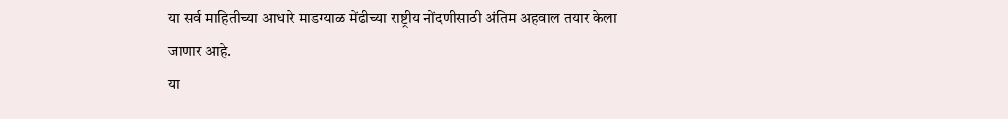या सर्व माहितीच्या आधारे माडग्याळ मेंढीच्या राष्ट्रीय नोंदणीसाठी अंतिम अहवाल तयार केला जाणार आहे.
या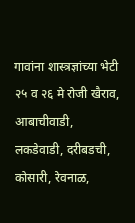गावांना शास्त्रज्ञांच्या भेटी
२५ व २६ मे रोजी खैराव, आबाचीवाडी, लकडेवाडी, दरीबडची, कोसारी, रेवनाळ,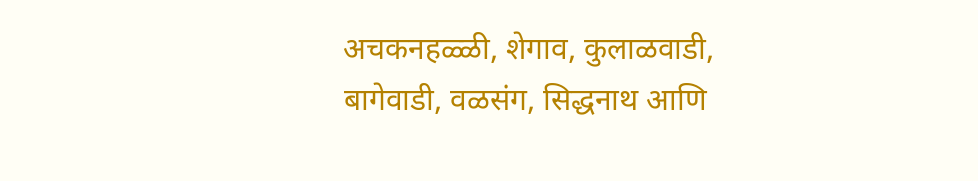अचकनहळ्ळी, शेगाव, कुलाळवाडी, बागेवाडी, वळसंग, सिद्धनाथ आणि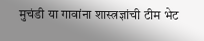मुचंडी या गावांना शास्त्रज्ञांची टीम भेट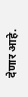देणार आहे.